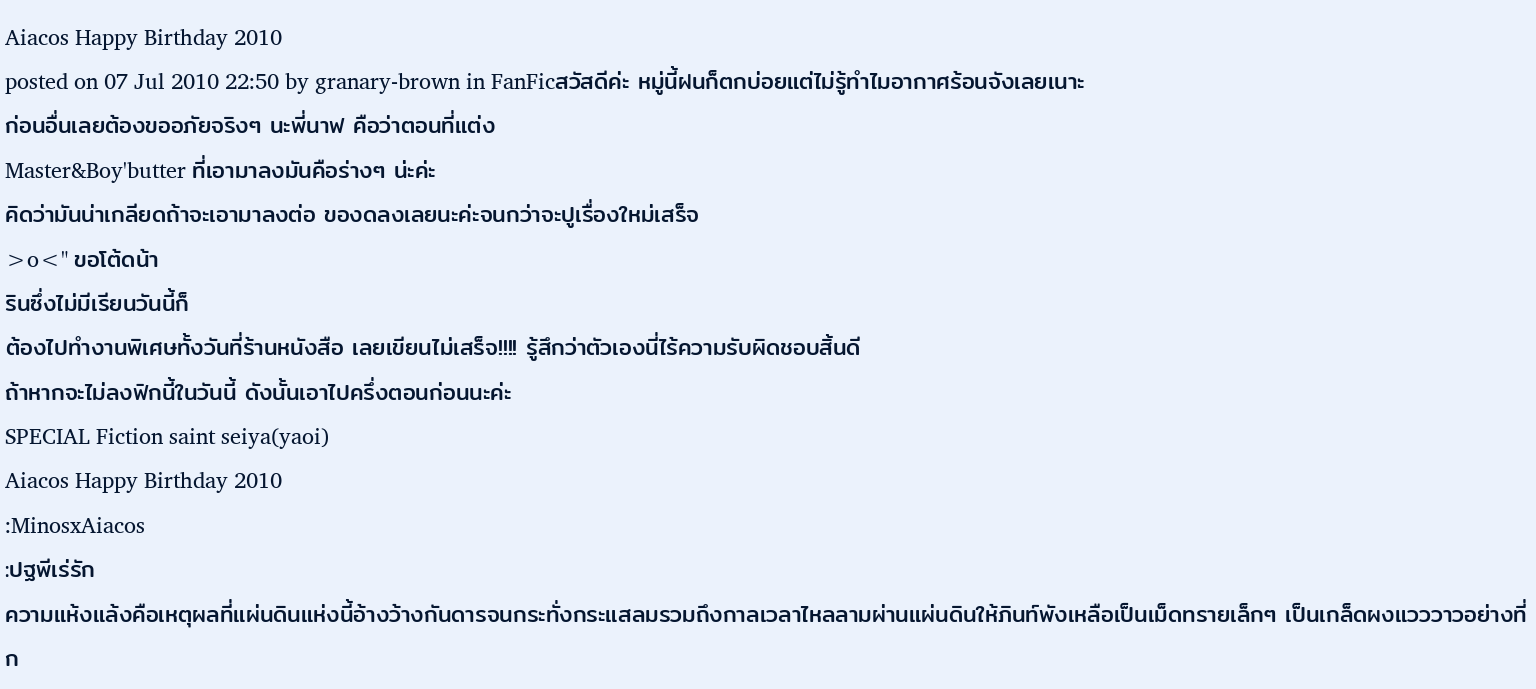Aiacos Happy Birthday 2010
posted on 07 Jul 2010 22:50 by granary-brown in FanFicสวัสดีค่ะ หมู่นี้ฝนก็ตกบ่อยแต่ไม่รู้ทำไมอากาศร้อนจังเลยเนาะ
ก่อนอื่นเลยต้องขออภัยจริงๆ นะพี่นาฟ คือว่าตอนที่แต่ง
Master&Boy'butter ที่เอามาลงมันคือร่างๆ น่ะค่ะ
คิดว่ามันน่าเกลียดถ้าจะเอามาลงต่อ ของดลงเลยนะค่ะจนกว่าจะปูเรื่องใหม่เสร็จ
>o<" ขอโต้ดน้า
รินซึ่งไม่มีเรียนวันนี้ก็
ต้องไปทำงานพิเศษทั้งวันที่ร้านหนังสือ เลยเขียนไม่เสร็จ!!!! รู้สึกว่าตัวเองนี่ไร้ความรับผิดชอบสิ้นดี
ถ้าหากจะไม่ลงฟิกนี้ในวันนี้ ดังนั้นเอาไปครึ่งตอนก่อนนะค่ะ
SPECIAL Fiction saint seiya(yaoi)
Aiacos Happy Birthday 2010
:MinosxAiacos
:ปฐพีเร่รัก
ความแห้งแล้งคือเหตุผลที่แผ่นดินแห่งนี้อ้างว้างกันดารจนกระทั่งกระแสลมรวมถึงกาลเวลาไหลลามผ่านแผ่นดินให้ภินท์พังเหลือเป็นเม็ดทรายเล็กๆ เป็นเกล็ดผงแวววาวอย่างที่ก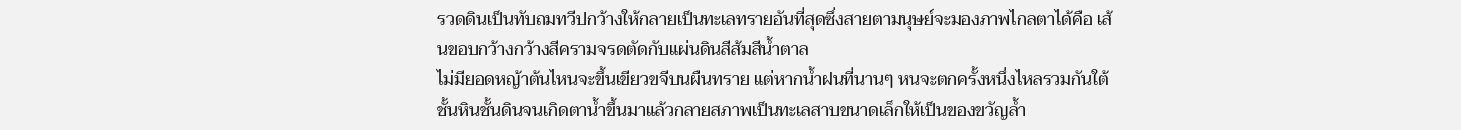รวดดินเป็นทับถมทวีปกว้างให้กลายเป็นทะเลทรายอันที่สุดซึ่งสายตามนุษย์จะมองภาพไกลตาได้คือ เส้นขอบกว้างกว้างสีครามจรดตัดกับแผ่นดินสีส้มสีน้ำตาล
ไม่มียอดหญ้าต้นไหนจะขึ้นเขียวขจีบนผืนทราย แต่หากน้ำฝนที่นานๆ หนจะตกครั้งหนึ่งไหลรวมกันใต้ชั้นหินชั้นดินจนเกิดตาน้ำขึ้นมาแล้วกลายสภาพเป็นทะเลสาบขนาดเล็กให้เป็นของขวัญล้ำ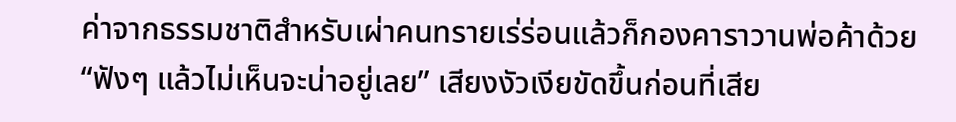ค่าจากธรรมชาติสำหรับเผ่าคนทรายเร่ร่อนแล้วก็กองคาราวานพ่อค้าด้วย
“ฟังๆ แล้วไม่เห็นจะน่าอยู่เลย” เสียงงัวเงียขัดขึ้นก่อนที่เสีย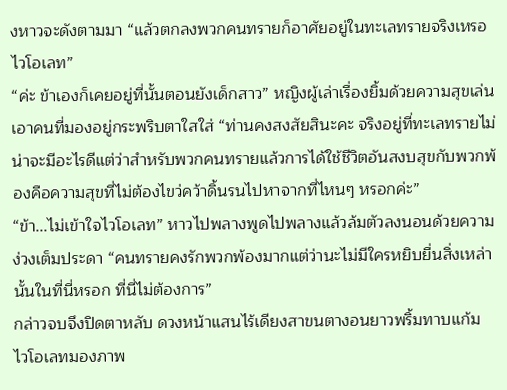งหาวจะดังตามมา “แล้วตกลงพวกคนทรายก็อาศัยอยู่ในทะเลทรายจริงเหรอไวโอเลท”
“ค่ะ ข้าเองก็เคยอยู่ที่นั้นตอนยังเด็กสาว” หญิงผู้เล่าเรื่องยิ้มด้วยความสุขเล่นเอาคนที่มองอยู่กระพริบตาใสใส่ “ท่านคงสงสัยสินะคะ จริงอยู่ที่ทะเลทรายไม่น่าจะมีอะไรดีแต่ว่าสำหรับพวกคนทรายแล้วการได้ใช้ชีวิตอันสงบสุขกับพวกพ้องคือความสุขที่ไม่ต้องไขว่คว้าดิ้นรนไปหาจากที่ไหนๆ หรอกค่ะ”
“ข้า...ไม่เข้าใจไวโอเลท” หาวไปพลางพูดไปพลางแล้วล้มตัวลงนอนด้วยความง่วงเต็มประดา “คนทรายคงรักพวกพ้องมากแต่ว่านะไม่มีใครหยิบยื่นสิ่งเหล่านั้นในที่นี่หรอก ที่นี่ไม่ต้องการ”
กล่าวจบจึงปิดตาหลับ ดวงหน้าแสนไร้เดียงสาขนตางอนยาวพริ้มทาบแก้ม ไวโอเลทมองภาพ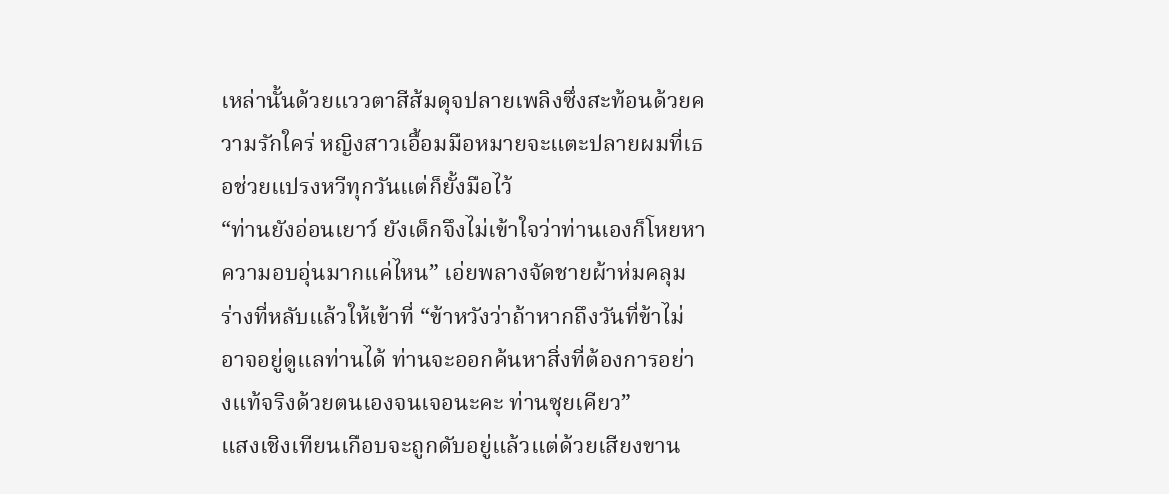เหล่านั้นด้วยแววตาสีส้มดุจปลายเพลิงซึ่งสะท้อนด้วยความรักใคร่ หญิงสาวเอื้อมมือหมายจะแตะปลายผมที่เธอช่วยแปรงหวีทุกวันแต่ก็ยั้งมือไว้
“ท่านยังอ่อนเยาว์ ยังเด็กจึงไม่เข้าใจว่าท่านเองก็โหยหาความอบอุ่นมากแค่ไหน” เอ่ยพลางจัดชายผ้าห่มคลุมร่างที่หลับแล้วให้เข้าที่ “ข้าหวังว่าถ้าหากถึงวันที่ข้าไม่อาจอยู่ดูแลท่านได้ ท่านจะออกค้นหาสิ่งที่ต้องการอย่างแท้จริงด้วยตนเองจนเจอนะคะ ท่านซุยเคียว”
แสงเชิงเทียนเกือบจะถูกดับอยู่แล้วแต่ด้วยเสียงขาน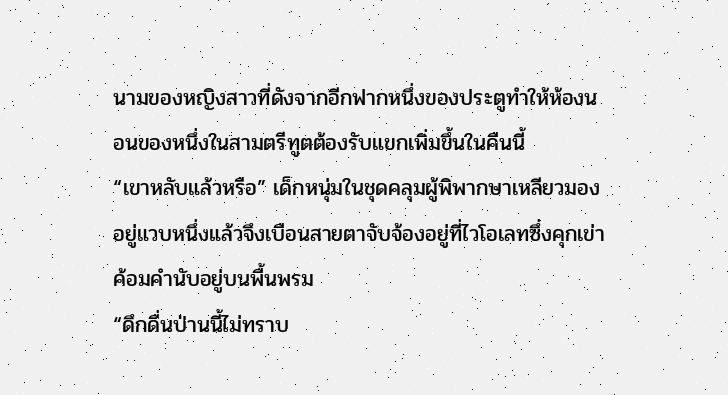นามของหญิงสาวที่ดังจากอีกฟากหนึ่งของประตูทำให้ห้องนอนของหนึ่งในสามตรีทูตต้องรับแขกเพิ่มขึ้นในคืนนี้
“เขาหลับแล้วหรือ” เด็กหนุ่มในชุดคลุมผู้พิพากษาเหลียวมองอยู่แวบหนึ่งแล้วจึงเบือนสายตาจับจ้องอยู่ที่ไวโอเลทซึ่งคุกเข่าค้อมคำนับอยู่บนพื้นพรม
“ดึกดื่นป่านนี้ไม่ทราบ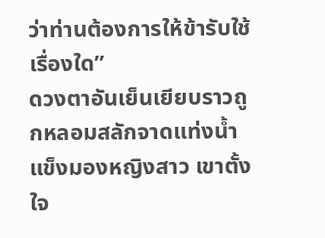ว่าท่านต้องการให้ข้ารับใช้เรื่องใด”
ดวงตาอันเย็นเยียบราวถูกหลอมสลักจาดแท่งน้ำแข็งมองหญิงสาว เขาตั้งใจ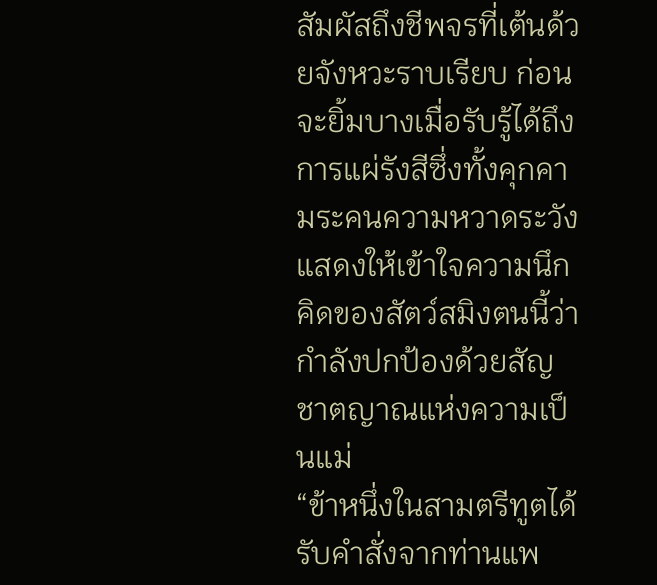สัมผัสถึงชีพจรที่เต้นด้วยจังหวะราบเรียบ ก่อนจะยิ้มบางเมื่อรับรู้ได้ถึงการแผ่รังสีซึ่งทั้งคุกคามระคนความหวาดระวังแสดงให้เข้าใจความนึกคิดของสัตว์สมิงตนนี้ว่ากำลังปกป้องด้วยสัญชาตญาณแห่งความเป็นแม่
“ข้าหนึ่งในสามตรีทูตได้รับคำสั่งจากท่านแพ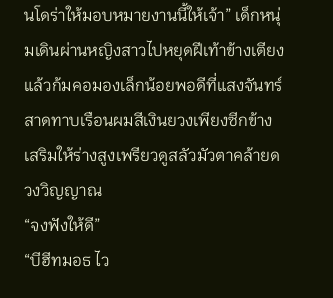นโดร่าให้มอบหมายงานนี้ให้เจ้า” เด็กหนุ่มเดินผ่านหญิงสาวไปหยุดฝีเท้าข้างเตียงแล้วก้มคอมองเล็กน้อยพอดีที่แสงจันทร์สาดทาบเรือนผมสีเงินยวงเพียงซีกข้างเสริมให้ร่างสูงเพรียวดูสลัวมัวตาคล้ายดวงวิญญาณ
“จงฟังให้ดี”
“บีฮีทมอธ ไว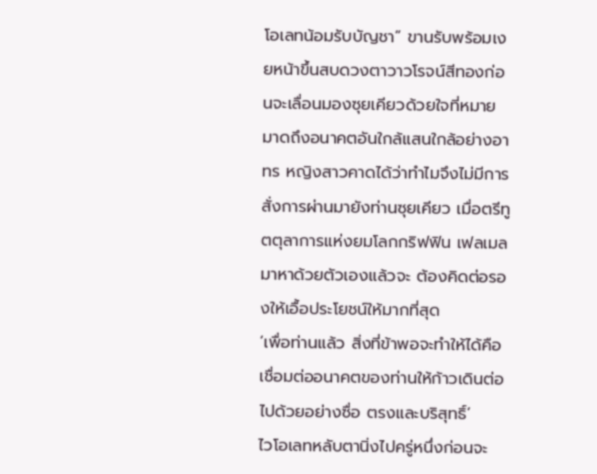โอเลทน้อมรับบัญชา” ขานรับพร้อมเงยหน้าขึ้นสบดวงตาวาวโรจน์สีทองก่อนจะเลื่อนมองซุยเคียวด้วยใจที่หมายมาดถึงอนาคตอันใกล้แสนใกล้อย่างอาทร หญิงสาวคาดได้ว่าทำไมจึงไม่มีการสั่งการผ่านมายังท่านซุยเคียว เมื่อตรีทูตตุลาการแห่งยมโลกกริฟฟิน เฟลเมลมาหาด้วยตัวเองแล้วจะ ต้องคิดต่อรองให้เอื้อประโยชน์ให้มากที่สุด
‘เพื่อท่านแล้ว สิ่งที่ข้าพอจะทำให้ได้คือเชื่อมต่ออนาคตของท่านให้ก้าวเดินต่อไปด้วยอย่างซื่อ ตรงและบริสุทธิ์’
ไวโอเลทหลับตานิ่งไปครู่หนึ่งก่อนจะ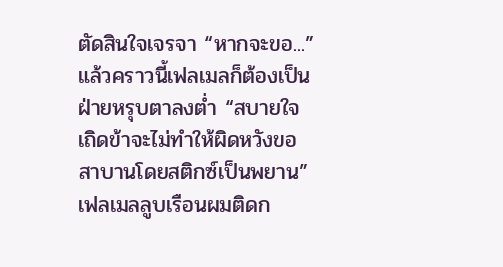ตัดสินใจเจรจา “หากจะขอ...”
แล้วคราวนี้เฟลเมลก็ต้องเป็นฝ่ายหรุบตาลงต่ำ “สบายใจเถิดข้าจะไม่ทำให้ผิดหวังขอสาบานโดยสติกซ์เป็นพยาน”
เฟลเมลลูบเรือนผมติดก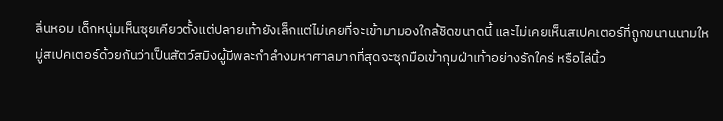ลิ่นหอม เด็กหนุ่มเห็นซุยเคียวตั้งแต่ปลายเท้ายังเล็กแต่ไม่เคยที่จะเข้ามามองใกล้ชิดขนาดนี้ และไม่เคยเห็นสเปคเตอร์ที่ถูกขนานนามใหมู่สเปคเตอร์ด้วยกันว่าเป็นสัตว์สมิงผู้มีพละกำลำงมหาศาลมากที่สุดจะซุกมือเข้ากุมฝ่าเท้าอย่างรักใคร่ หรือไล่นิ้ว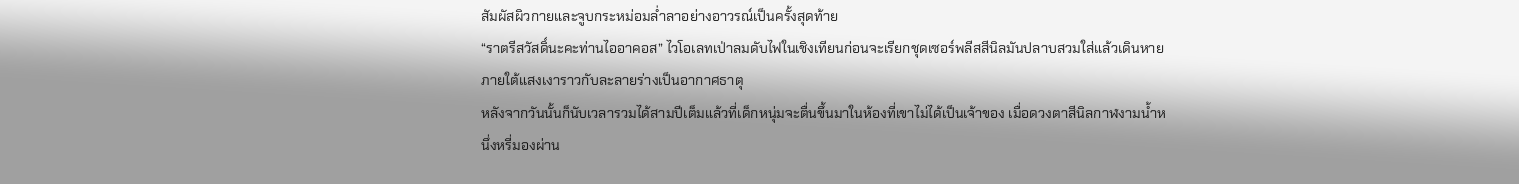สัมผัสผิวกายและจูบกระหม่อมล่ำลาอย่างอาวรณ์เป็นครั้งสุดท้าย
“ราตรีสวัสดิ์นะคะท่านไออาคอส” ไวโอเลทเป่าลมดับไฟในเชิงเทียนก่อนจะเรียกชุดเซอร์พลีสสีนิลมันปลาบสวมใส่แล้วเดินหายภายใต้แสงเงาราวกับละลายร่างเป็นอากาศธาตุ
หลังจากวันนั้นก็นับเวลารวมได้สามปีเต็มแล้วที่เด็กหนุ่มจะตื่นขึ้นมาในห้องที่เขาไม่ได้เป็นเจ้าของ เมื่อดวงตาสีนิลกาฬงามน้ำหนึ่งหรี่มองผ่าน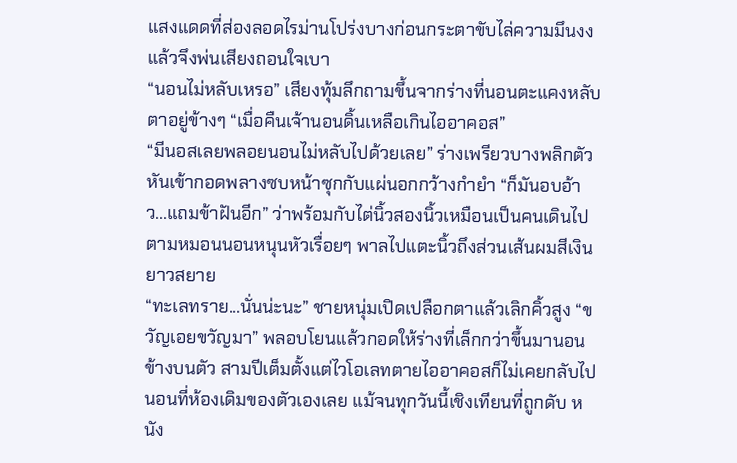แสงแดดที่ส่องลอดไรม่านโปร่งบางก่อนกระตาขับไล่ความมึนงงแล้วจึงพ่นเสียงถอนใจเบา
“นอนไม่หลับเหรอ” เสียงทุ้มลึกถามขึ้นจากร่างที่นอนตะแคงหลับตาอยู่ข้างๆ “เมื่อคืนเจ้านอนดิ้นเหลือเกินไออาคอส”
“มีนอสเลยพลอยนอนไม่หลับไปด้วยเลย” ร่างเพรียวบางพลิกตัวหันเข้ากอดพลางซบหน้าซุกกับแผ่นอกกว้างกำยำ “ก็มันอบอ้าว...แถมข้าฝันอีก” ว่าพร้อมกับไต่นิ้วสองนิ้วเหมือนเป็นคนเดินไปตามหมอนนอนหนุนหัวเรื่อยๆ พาลไปแตะนิ้วถึงส่วนเส้นผมสีเงินยาวสยาย
“ทะเลทราย...นั่นน่ะนะ” ชายหนุ่มเปิดเปลือกตาแล้วเลิกคิ้วสูง “ขวัญเอยขวัญมา” พลอบโยนแล้วกอดให้ร่างที่เล็กกว่าขึ้นมานอนข้างบนตัว สามปีเต็มตั้งแต่ไวโอเลทตายไออาคอสก็ไม่เคยกลับไปนอนที่ห้องเดิมของตัวเองเลย แม้จนทุกวันนี้เชิงเทียนที่ถูกดับ หนัง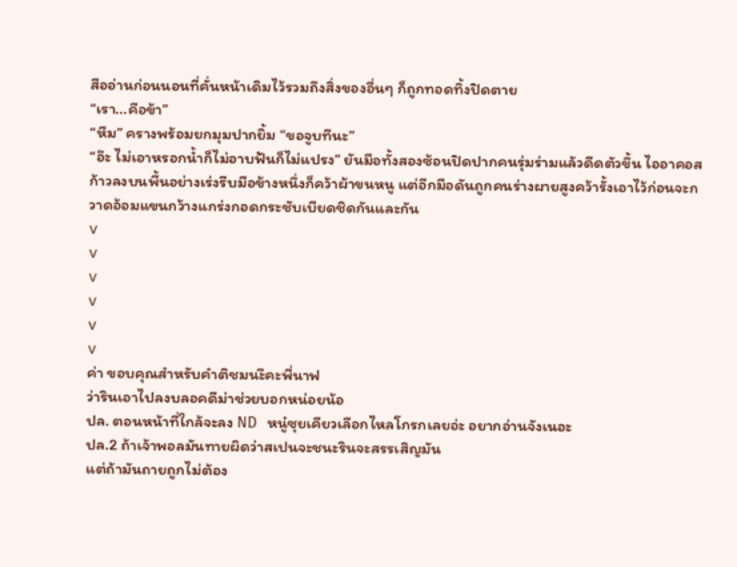สืออ่านก่อนนอนที่คั่นหน้าเดิมไว้รวมถึงสิ่งของอื่นๆ ก็ถูกทอดทิ้งปิดตาย
“เรา...คือข้า”
“หืม” ครางพร้อมยกมุมปากยิ้ม “ขอจูบทีนะ”
“อ๊ะ ไม่เอาหรอกน้ำก็ไม่อาบฟันก็ไม่แปรง” ยันมือทั้งสองซ้อนปิดปากคนรุ่มร่ามแล้วดีดตัวขึ้น ไออาคอสก้าวลงบนพื้นอย่างเร่งรีบมือข้างหนึ่งก็คว้าผ้าขนหนู แต่อีกมือดันถูกคนร่างผายสูงคว้ารั้งเอาไว้ก่อนจะกวาดอ้อมแขนกว้างแกร่งกอดกระชับเบียดชิดกันและกัน
v
v
v
v
v
v
ค่า ขอบคุณสำหรับคำติชมนะึคะพี่นาฟ
ว่ารินเอาไปลงบลอคดีม่าช่วยบอกหน่อยน้อ
ปล. ตอนหน้าที่ใกล้จะลง ND หนู๋ซุยเคียวเลือกไหลโกรกเลยอ่ะ อยากอ่านจังเนอะ
ปล.2 ถ้าเจ้าพอลมันทายผิดว่าสเปนจะชนะรินจะสรรเสิญมัน
แต่ถ้ามันถายถูกไม่ต้อง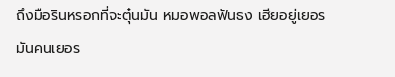ถึงมือรินหรอกที่จะตุ๋นมัน หมอพอลฟันธง เฮียอยู่เยอรมันคนเยอร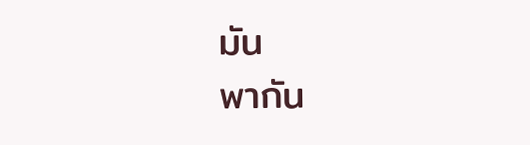มัน
พากัน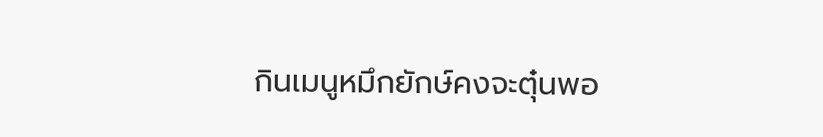กินเมนูหมึกยักษ์คงจะตุ๋นพอ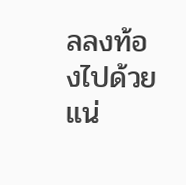ลลงท้องไปด้วยแน่